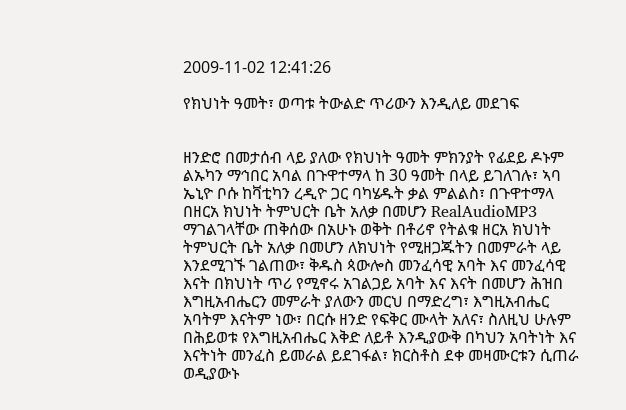2009-11-02 12:41:26

የክህነት ዓመት፣ ወጣቱ ትውልድ ጥሪውን እንዲለይ መደገፍ


ዘንድሮ በመታሰብ ላይ ያለው የክህነት ዓመት ምክንያት የፊደይ ዶኑም ልኡካን ማኅበር አባል በጉዋተማላ ከ 30 ዓመት በላይ ይገለገሉ፣ ኣባ ኤኒዮ ቦሱ ከቫቲካን ረዲዮ ጋር ባካሄዱት ቃል ምልልስ፣ በጉዋተማላ በዘርአ ክህነት ትምህርት ቤት አለቃ በመሆን RealAudioMP3 ማገልገላቸው ጠቅሰው በአሁኑ ወቅት በቶሪኖ የትልቁ ዘርአ ክህነት ትምህርት ቤት አለቃ በመሆን ለክህነት የሚዘጋጁትን በመምራት ላይ እንደሚገኙ ገልጠው፣ ቅዱስ ጳውሎስ መንፈሳዊ አባት እና መንፈሳዊ እናት በክህነት ጥሪ የሚኖሩ አገልጋይ አባት እና እናት በመሆን ሕዝበ እግዚአብሔርን መምራት ያለውን መርህ በማድረግ፣ እግዚአብሔር አባትም እናትም ነው፣ በርሱ ዘንድ የፍቅር ሙላት አለና፣ ስለዚህ ሁሉም በሕይወቱ የእግዚአብሔር እቅድ ለይቶ እንዲያውቅ በካህን አባትነት እና እናትነት መንፈስ ይመራል ይደገፋል፣ ክርስቶስ ደቀ መዛሙርቱን ሲጠራ ወዲያውኑ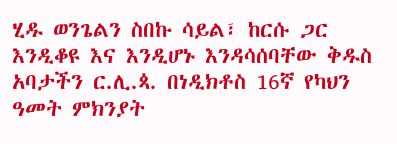ሂዱ ወንጌልን ስበኩ ሳይል፣ ከርሱ ጋር እንዲቆዩ እና እንዲሆኑ እንዳሳሰባቸው ቅዱስ አባታችን ር.ሊ.ጳ. በነዲክቶስ 16ኛ የካህን ዓመት ምክንያት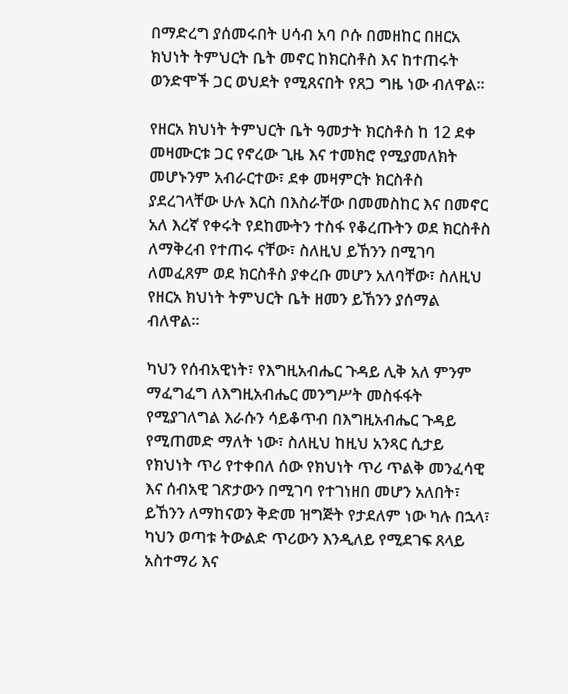በማድረግ ያሰመሩበት ሀሳብ አባ ቦሱ በመዘከር በዘርአ ክህነት ትምህርት ቤት መኖር ከክርስቶስ እና ከተጠሩት ወንድሞች ጋር ወህደት የሚጸናበት የጸጋ ግዜ ነው ብለዋል።

የዘርአ ክህነት ትምህርት ቤት ዓመታት ክርስቶስ ከ 12 ደቀ መዛሙርቱ ጋር የኖረው ጊዜ እና ተመክሮ የሚያመለክት መሆኑንም አብራርተው፣ ደቀ መዛምርት ክርስቶስ ያደረገላቸው ሁሉ እርስ በእስራቸው በመመስከር እና በመኖር አለ እረኛ የቀሩት የደከሙትን ተስፋ የቆረጡትን ወደ ክርስቶስ ለማቅረብ የተጠሩ ናቸው፣ ስለዚህ ይኸንን በሚገባ ለመፈጸም ወደ ክርስቶስ ያቀረቡ መሆን አለባቸው፣ ስለዚህ የዘርአ ክህነት ትምህርት ቤት ዘመን ይኸንን ያሰማል ብለዋል።

ካህን የሰብአዊነት፣ የእግዚአብሔር ጉዳይ ሊቅ አለ ምንም ማፈግፈግ ለእግዚአብሔር መንግሥት መስፋፋት የሚያገለግል እራሱን ሳይቆጥብ በእግዚአብሔር ጉዳይ የሚጠመድ ማለት ነው፣ ስለዚህ ከዚህ አንጻር ሲታይ የክህነት ጥሪ የተቀበለ ሰው የክህነት ጥሪ ጥልቅ መንፈሳዊ እና ሰብአዊ ገጽታውን በሚገባ የተገነዘበ መሆን አለበት፣ ይኸንን ለማከናወን ቅድመ ዝግጅት የታደለም ነው ካሉ በኋላ፣ ካህን ወጣቱ ትውልድ ጥሪውን እንዲለይ የሚደገፍ ጸላይ አስተማሪ እና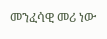መንፈሳዊ መሪ ነው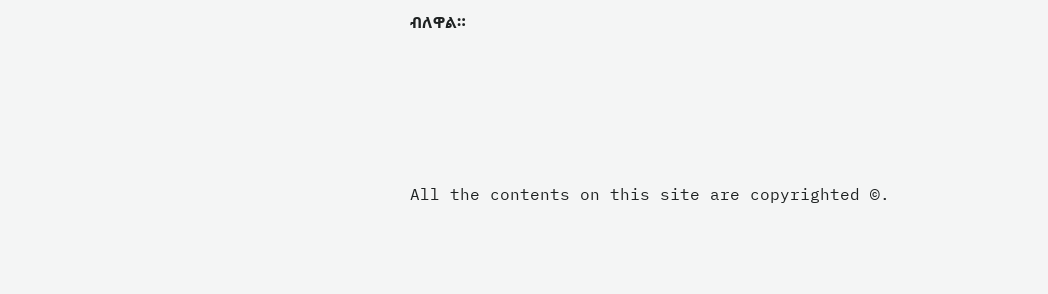ብለዋል።








All the contents on this site are copyrighted ©.